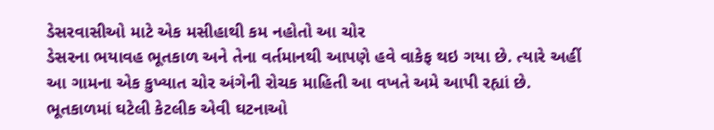ડેસરવાસીઓ માટે એક મસીહાથી કમ નહોતો આ ચોર
ડેસરના ભયાવહ ભૂતકાળ અને તેના વર્તમાનથી આપણે હવે વાકેફ થઇ ગયા છે. ત્યારે અહીં આ ગામના એક કુખ્યાત ચોર અંગેની રોચક માહિતી આ વખતે અમે આપી રહ્યાં છે. ભૂતકાળમાં ઘટેલી કેટલીક એવી ઘટનાઓ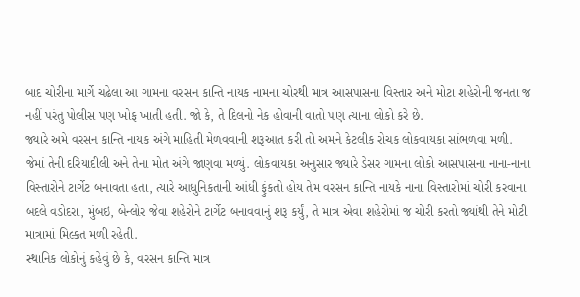બાદ ચોરીના માર્ગે ચઢેલા આ ગામના વરસન કાન્તિ નાયક નામના ચોરથી માત્ર આસપાસના વિસ્તાર અને મોટા શહેરોની જનતા જ નહીં પરંતુ પોલીસ પણ ખોફ ખાતી હતી. જો કે, તે દિલનો નેક હોવાની વાતો પણ ત્યાના લોકો કરે છે.
જ્યારે અમે વરસન કાન્તિ નાયક અંગે માહિતી મેળવવાની શરૂઆત કરી તો અમને કેટલીક રોચક લોકવાયકા સાંભળવા મળી. જેમાં તેની દરિયાદીલી અને તેના મોત અંગે જાણવા મળ્યું. લોકવાયકા અનુસાર જ્યારે ડેસર ગામના લોકો આસપાસના નાના-નાના વિસ્તારોને ટાર્ગેટ બનાવતા હતા, ત્યારે આધુનિકતાની આંધી ફુંકતો હોય તેમ વરસન કાન્તિ નાયકે નાના વિસ્તારોમાં ચોરી કરવાના બદલે વડોદરા, મુંબઇ, બેન્લોર જેવા શહેરોને ટાર્ગેટ બનાવવાનું શરૂ કર્યું, તે માત્ર એવા શહેરોમાં જ ચોરી કરતો જ્યાંથી તેને મોટી માત્રામાં મિલ્કત મળી રહેતી.
સ્થાનિક લોકોનું કહેવું છે કે, વરસન કાન્તિ માત્ર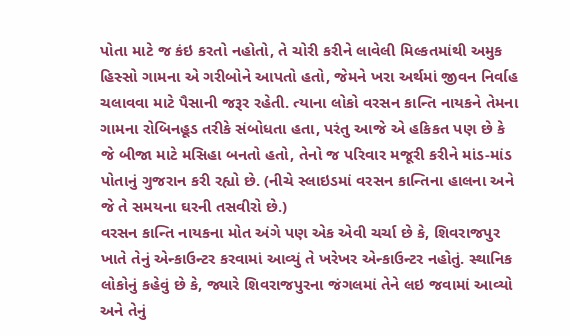પોતા માટે જ કંઇ કરતો નહોતો, તે ચોરી કરીને લાવેલી મિલ્કતમાંથી અમુક હિસ્સો ગામના એ ગરીબોને આપતો હતો, જેમને ખરા અર્થમાં જીવન નિર્વાહ ચલાવવા માટે પૈસાની જરૂર રહેતી. ત્યાના લોકો વરસન કાન્તિ નાયકને તેમના ગામના રોબિનહૂડ તરીકે સંબોધતા હતા, પરંતુ આજે એ હકિકત પણ છે કે જે બીજા માટે મસિહા બનતો હતો, તેનો જ પરિવાર મજૂરી કરીને માંડ-માંડ પોતાનું ગુજરાન કરી રહ્યો છે. (નીચે સ્લાઇડમાં વરસન કાન્તિના હાલના અને જે તે સમયના ઘરની તસવીરો છે.)
વરસન કાન્તિ નાયકના મોત અંગે પણ એક એવી ચર્ચા છે કે, શિવરાજપુર ખાતે તેનું એન્કાઉન્ટર કરવામાં આવ્યું તે ખરેખર એન્કાઉન્ટર નહોતું. સ્થાનિક લોકોનું કહેવું છે કે, જ્યારે શિવરાજપુરના જંગલમાં તેને લઇ જવામાં આવ્યો અને તેનું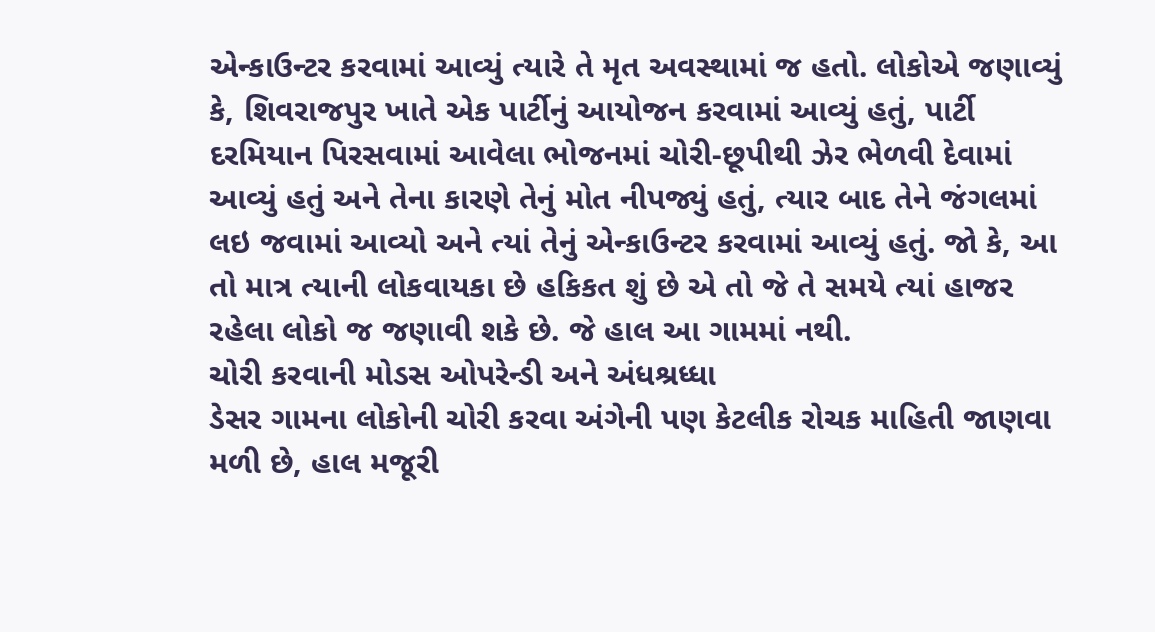એન્કાઉન્ટર કરવામાં આવ્યું ત્યારે તે મૃત અવસ્થામાં જ હતો. લોકોએ જણાવ્યું કે, શિવરાજપુર ખાતે એક પાર્ટીનું આયોજન કરવામાં આવ્યું હતું, પાર્ટી દરમિયાન પિરસવામાં આવેલા ભોજનમાં ચોરી-છૂપીથી ઝેર ભેળવી દેવામાં આવ્યું હતું અને તેના કારણે તેનું મોત નીપજ્યું હતું, ત્યાર બાદ તેને જંગલમાં લઇ જવામાં આવ્યો અને ત્યાં તેનું એન્કાઉન્ટર કરવામાં આવ્યું હતું. જો કે, આ તો માત્ર ત્યાની લોકવાયકા છે હકિકત શું છે એ તો જે તે સમયે ત્યાં હાજર રહેલા લોકો જ જણાવી શકે છે. જે હાલ આ ગામમાં નથી.
ચોરી કરવાની મોડસ ઓપરેન્ડી અને અંધશ્રધ્ધા
ડેસર ગામના લોકોની ચોરી કરવા અંગેની પણ કેટલીક રોચક માહિતી જાણવા મળી છે, હાલ મજૂરી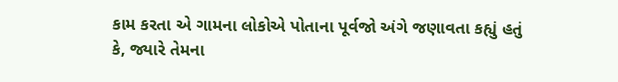કામ કરતા એ ગામના લોકોએ પોતાના પૂર્વજો અંગે જણાવતા કહ્યું હતું કે, જ્યારે તેમના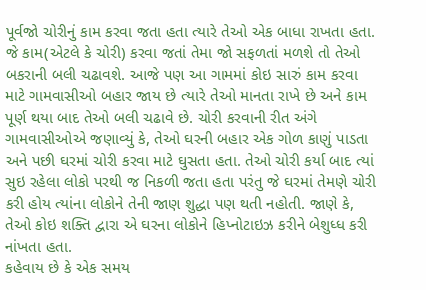પૂર્વજો ચોરીનું કામ કરવા જતા હતા ત્યારે તેઓ એક બાધા રાખતા હતા. જે કામ(એટલે કે ચોરી) કરવા જતાં તેમા જો સફળતાં મળશે તો તેઓ બકરાની બલી ચઢાવશે. આજે પણ આ ગામમાં કોઇ સારું કામ કરવા માટે ગામવાસીઓ બહાર જાય છે ત્યારે તેઓ માનતા રાખે છે અને કામ પૂર્ણ થયા બાદ તેઓ બલી ચઢાવે છે. ચોરી કરવાની રીત અંગે ગામવાસીઓએ જણાવ્યું કે, તેઓ ઘરની બહાર એક ગોળ કાણું પાડતા અને પછી ઘરમાં ચોરી કરવા માટે ઘુસતા હતા. તેઓ ચોરી કર્યા બાદ ત્યાં સુઇ રહેલા લોકો પરથી જ નિકળી જતા હતા પરંતુ જે ઘરમાં તેમણે ચોરી કરી હોય ત્યાંના લોકોને તેની જાણ શુદ્ધા પણ થતી નહોતી. જાણે કે, તેઓ કોઇ શક્તિ દ્વારા એ ઘરના લોકોને હિપ્નોટાઇઝ કરીને બેશુધ્ધ કરી નાંખતા હતા.
કહેવાય છે કે એક સમય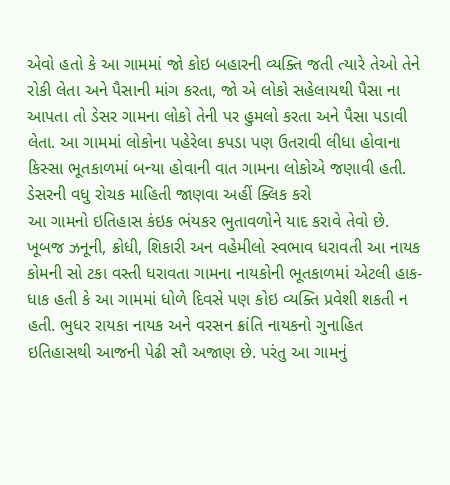એવો હતો કે આ ગામમાં જો કોઇ બહારની વ્યક્તિ જતી ત્યારે તેઓ તેને રોકી લેતા અને પૈસાની માંગ કરતા, જો એ લોકો સહેલાયથી પૈસા ના આપતા તો ડેસર ગામના લોકો તેની પર હુમલો કરતા અને પૈસા પડાવી લેતા. આ ગામમાં લોકોના પહેરેલા કપડા પણ ઉતરાવી લીધા હોવાના કિસ્સા ભૂતકાળમાં બન્યા હોવાની વાત ગામના લોકોએ જણાવી હતી.
ડેસરની વધુ રોચક માહિતી જાણવા અહીં ક્લિક કરો
આ ગામનો ઇતિહાસ કંઇક ભંયકર ભુતાવળોને યાદ કરાવે તેવો છે. ખૂબજ ઝનૂની, ક્રોધી, શિકારી અન વહેમીલો સ્વભાવ ધરાવતી આ નાયક કોમની સો ટકા વસ્તી ધરાવતા ગામના નાયકોની ભૂતકાળમાં એટલી હાક-ધાક હતી કે આ ગામમાં ધોળે દિવસે પણ કોઇ વ્યક્તિ પ્રવેશી શકતી ન હતી. ભુધર રાયકા નાયક અને વરસન ક્રાંતિ નાયકનો ગુનાહિત ઇતિહાસથી આજની પેઢી સૌ અજાણ છે. પરંતુ આ ગામનું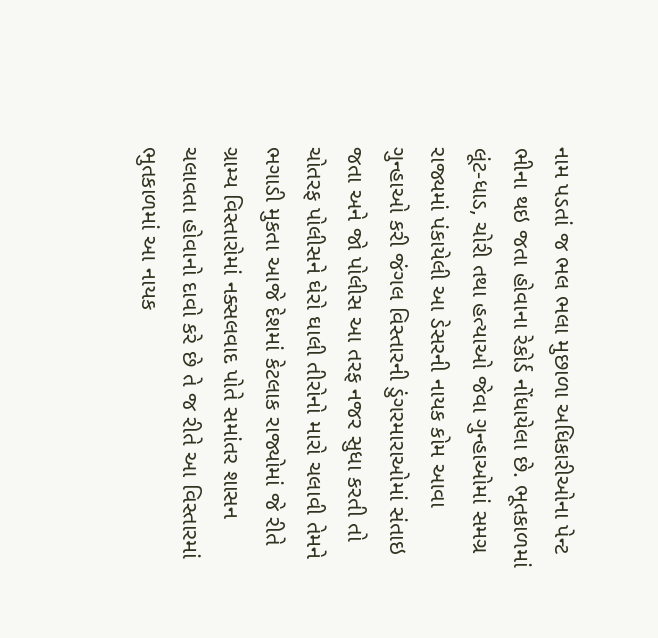નામ પડતાં જ ભલ ભલા મુછાળા અધિકારીઓના પેન્ટ ભીના થઇ જતા હોવાના રેકોર્ડ નોંધાયેલા છે. ભૂતકાળમાં લૂંટ-ધાડ, ચોરી તથા હત્યાઓ જેવા ગુન્હાઓમાં સમગ્ર રાજ્યમાં પંકાયેલી આ ડેસરની નાયક કોમ આવા ગુન્હાઓ કરી જંગલ વિસ્તારની ડુંગરમારાઓમાં સંતાઇ જતા અને જો પોલીસ આ તરફ નજર સુધા કરતી તો ચોતરફ પોલીસને ઘેરો ઘાલી તીરોનો મારો ચલાવી તેમને ભગાડી મુકતા આજે દેશમાં કેટલાક રાજ્યોમાં જે રીતે ગ્રામ્ય વિસ્તારોમાં નક્સલવાદ પોતે સમાંતર શાસન ચલાવતા હોવાનો દાવો કરે છે તે જ રીતે આ વિસ્તારમાં ભુતકાળમાં આ નાયક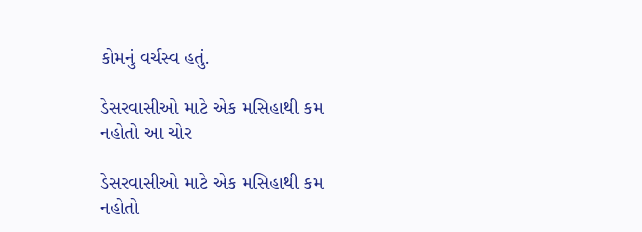કોમનું વર્ચસ્વ હતું.

ડેસરવાસીઓ માટે એક મસિહાથી કમ નહોતો આ ચોર

ડેસરવાસીઓ માટે એક મસિહાથી કમ નહોતો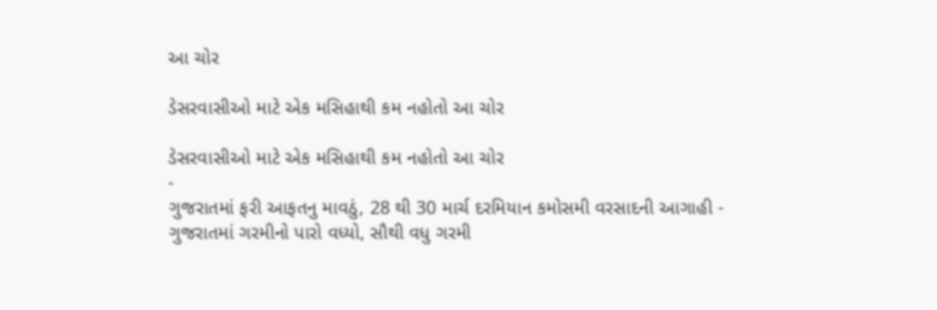આ ચોર

ડેસરવાસીઓ માટે એક મસિહાથી કમ નહોતો આ ચોર

ડેસરવાસીઓ માટે એક મસિહાથી કમ નહોતો આ ચોર
-
ગુજરાતમાં ફરી આફતનુ માવઠું, 28 થી 30 માર્ચ દરમિયાન કમોસમી વરસાદની આગાહી -
ગુજરાતમાં ગરમીનો પારો વધ્યો, સૌથી વધુ ગરમી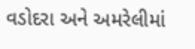વડોદરા અને અમરેલીમાં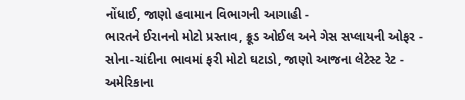નોંધાઈ, જાણો હવામાન વિભાગની આગાહી -
ભારતને ઈરાનનો મોટો પ્રસ્તાવ, ક્રૂડ ઓઈલ અને ગેસ સપ્લાયની ઓફર -
સોના-ચાંદીના ભાવમાં ફરી મોટો ઘટાડો, જાણો આજના લેટેસ્ટ રેટ -
અમેરિકાના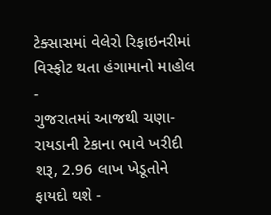ટેક્સાસમાં વેલેરો રિફાઇનરીમાં વિસ્ફોટ થતા હંગામાનો માહોલ -
ગુજરાતમાં આજથી ચણા-રાયડાની ટેકાના ભાવે ખરીદી શરૂ, 2.96 લાખ ખેડૂતોને ફાયદો થશે -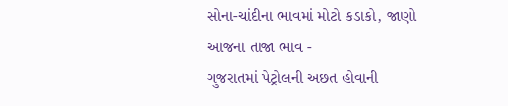સોના-ચાંદીના ભાવમાં મોટો કડાકો, જાણો આજના તાજા ભાવ -
ગુજરાતમાં પેટ્રોલની અછત હોવાની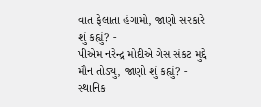વાત ફેલાતા હંગામો, જાણો સરકારે શું કહ્યું? -
પીએમ નરેન્દ્ર મોદીએ ગેસ સંકટ મુદ્દે મૌન તોડ્યુ, જાણો શું કહ્યું? -
સ્થાનિક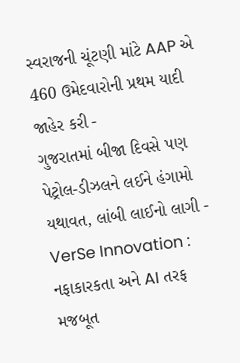સ્વરાજની ચૂંટણી માંટે AAP એ 460 ઉમેદવારોની પ્રથમ યાદી જાહેર કરી -
ગુજરાતમાં બીજા દિવસે પણ પેટ્રોલ-ડીઝલને લઈને હંગામો યથાવત, લાંબી લાઈનો લાગી -
VerSe Innovation : નફાકારકતા અને AI તરફ મજબૂત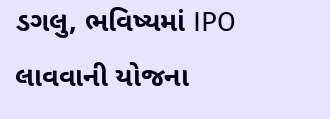ડગલુ, ભવિષ્યમાં IPO લાવવાની યોજના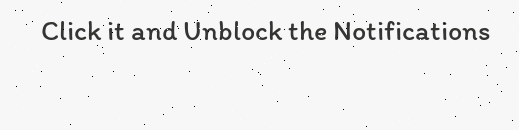Click it and Unblock the Notifications